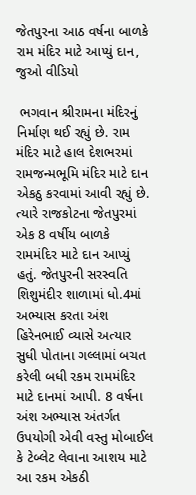જેતપુરના આઠ વર્ષના બાળકે રામ મંદિર માટે આપ્યું દાન, જુઓ વીડિયો

 ભગવાન શ્રીરામના મંદિરનું નિર્માણ થઈ રહ્યું છે. રામ મંદિર માટે હાલ દેશભરમાં રામજન્મભૂમિ મંદિર માટે દાન એકઠુ કરવામાં આવી રહ્યું છે. ત્યારે રાજકોટના જેતપુરમાં એક 8 વર્ષીય બાળકે રામમંદિર માટે દાન આપ્યું હતું. જેતપુરની સરસ્વતિ શિશુમંદીર શાળામાં ધો.4માં અભ્યાસ કરતા અંશ હિરેનભાઈ વ્યાસે અત્યાર સુધી પોતાના ગલ્લામાં બચત કરેલી બધી રકમ રામમંદિર માટે દાનમાં આપી. 8 વર્ષના અંશ અભ્યાસ અંતર્ગત ઉપયોગી એવી વસ્તુ મોબાઈલ કે ટેબ્લેટ લેવાના આશય માટે આ રકમ એકઠી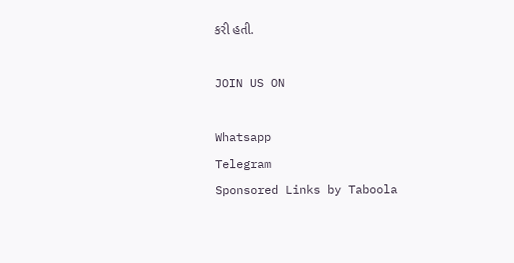કરી હતી.

JOIN US ON

Whatsapp
Telegram
Sponsored Links by Taboola